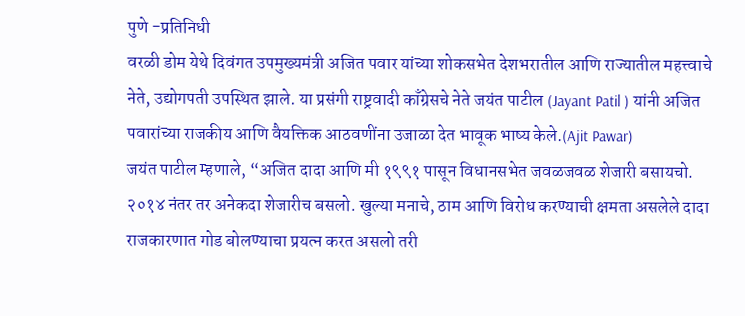पुणे -प्रतिनिधी
वरळी डोम येथे दिवंगत उपमुख्यमंत्री अजित पवार यांच्या शोकसभेत देशभरातील आणि राज्यातील महत्त्वाचे नेते, उद्योगपती उपस्थित झाले. या प्रसंगी राष्ट्रवादी काँग्रेसचे नेते जयंत पाटील (Jayant Patil ) यांनी अजित पवारांच्या राजकीय आणि वैयक्तिक आठवणींना उजाळा देत भावूक भाष्य केले.(Ajit Pawar)
जयंत पाटील म्हणाले, “अजित दादा आणि मी १९९१ पासून विधानसभेत जवळजवळ शेजारी बसायचो. २०१४ नंतर तर अनेकदा शेजारीच बसलो. खुल्या मनाचे, ठाम आणि विरोध करण्याची क्षमता असलेले दादा राजकारणात गोड बोलण्याचा प्रयत्न करत असलो तरी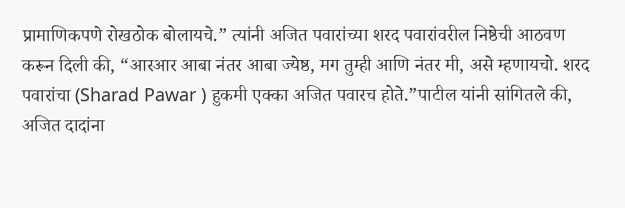प्रामाणिकपणे रोखठोक बोलायचे.” त्यांनी अजित पवारांच्या शरद पवारांवरील निष्ठेची आठवण करून दिली की, “आरआर आबा नंतर आबा ज्येष्ठ, मग तुम्ही आणि नंतर मी, असे म्हणायचो. शरद पवारांचा (Sharad Pawar ) हुकमी एक्का अजित पवारच होते.”पाटील यांनी सांगितले की, अजित दादांना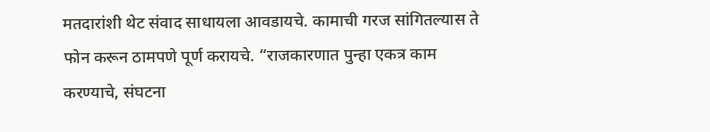मतदारांशी थेट संवाद साधायला आवडायचे. कामाची गरज सांगितल्यास ते फोन करून ठामपणे पूर्ण करायचे. “राजकारणात पुन्हा एकत्र काम करण्याचे, संघटना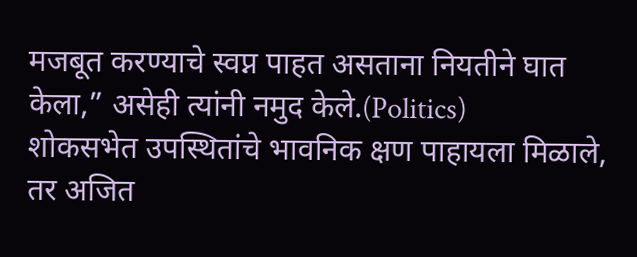मजबूत करण्याचे स्वप्न पाहत असताना नियतीने घात केला,” असेही त्यांनी नमुद केले.(Politics)
शोकसभेत उपस्थितांचे भावनिक क्षण पाहायला मिळाले, तर अजित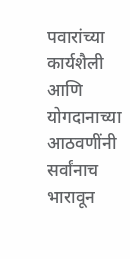पवारांच्या कार्यशैली आणि योगदानाच्या आठवणींनी सर्वांनाच भारावून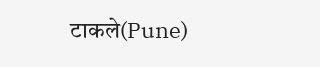टाकले(Pune)